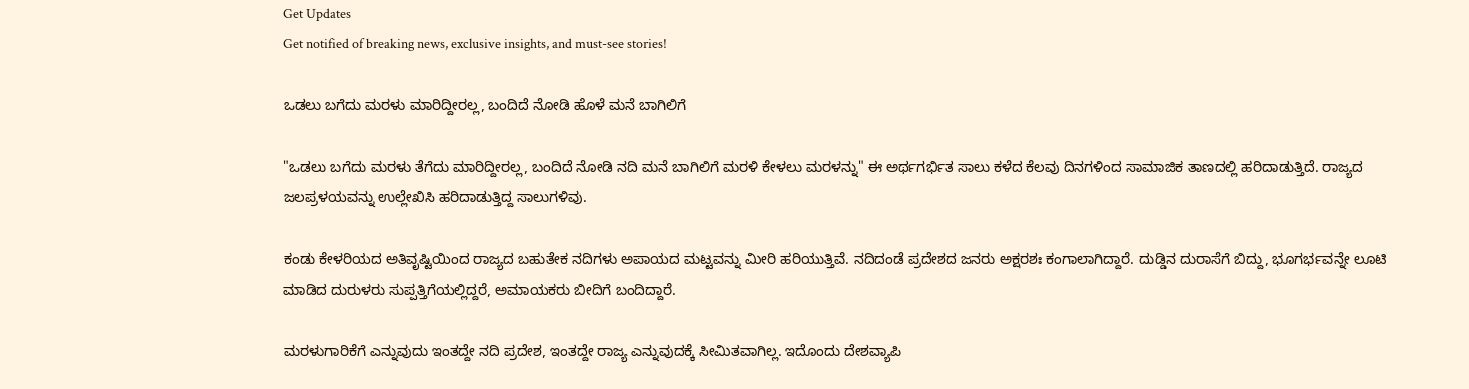Get Updates
Get notified of breaking news, exclusive insights, and must-see stories!

ಒಡಲು ಬಗೆದು ಮರಳು ಮಾರಿದ್ದೀರಲ್ಲ, ಬಂದಿದೆ ನೋಡಿ ಹೊಳೆ ಮನೆ ಬಾಗಿಲಿಗೆ

"ಒಡಲು ಬಗೆದು ಮರಳು ತೆಗೆದು ಮಾರಿದ್ದೀರಲ್ಲ, ಬಂದಿದೆ ನೋಡಿ ನದಿ ಮನೆ ಬಾಗಿಲಿಗೆ ಮರಳಿ ಕೇಳಲು ಮರಳನ್ನು" ಈ ಅರ್ಥಗರ್ಭಿತ ಸಾಲು ಕಳೆದ ಕೆಲವು ದಿನಗಳಿಂದ ಸಾಮಾಜಿಕ ತಾಣದಲ್ಲಿ ಹರಿದಾಡುತ್ತಿದೆ. ರಾಜ್ಯದ ಜಲಪ್ರಳಯವನ್ನು ಉಲ್ಲೇಖಿಸಿ ಹರಿದಾಡುತ್ತಿದ್ದ ಸಾಲುಗಳಿವು.

ಕಂಡು ಕೇಳರಿಯದ ಅತಿವೃಷ್ಟಿಯಿಂದ ರಾಜ್ಯದ ಬಹುತೇಕ ನದಿಗಳು ಅಪಾಯದ ಮಟ್ಟವನ್ನು ಮೀರಿ ಹರಿಯುತ್ತಿವೆ. ನದಿದಂಡೆ ಪ್ರದೇಶದ ಜನರು ಅಕ್ಷರಶಃ ಕಂಗಾಲಾಗಿದ್ದಾರೆ. ದುಡ್ಡಿನ ದುರಾಸೆಗೆ ಬಿದ್ದು, ಭೂಗರ್ಭವನ್ನೇ ಲೂಟಿ ಮಾಡಿದ ದುರುಳರು ಸುಪ್ಪತ್ತಿಗೆಯಲ್ಲಿದ್ದರೆ, ಅಮಾಯಕರು ಬೀದಿಗೆ ಬಂದಿದ್ದಾರೆ.

ಮರಳುಗಾರಿಕೆಗೆ ಎನ್ನುವುದು ಇಂತದ್ದೇ ನದಿ ಪ್ರದೇಶ, ಇಂತದ್ದೇ ರಾಜ್ಯ ಎನ್ನುವುದಕ್ಕೆ ಸೀಮಿತವಾಗಿಲ್ಲ. ಇದೊಂದು ದೇಶವ್ಯಾಪಿ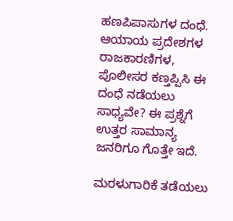ಹಣಪಿಪಾಸುಗಳ ದಂಧೆ. ಆಯಾಯ ಪ್ರದೇಶಗಳ ರಾಜಕಾರಣಿಗಳ, ಪೊಲೀಸರ ಕಣ್ತಪ್ಪಿಸಿ ಈ ದಂಧೆ ನಡೆಯಲು ಸಾಧ್ಯವೇ? ಈ ಪ್ರಶ್ನೆಗೆ ಉತ್ತರ ಸಾಮಾನ್ಯ ಜನರಿಗೂ ಗೊತ್ತೇ ಇದೆ.

ಮರಳುಗಾರಿಕೆ ತಡೆಯಲು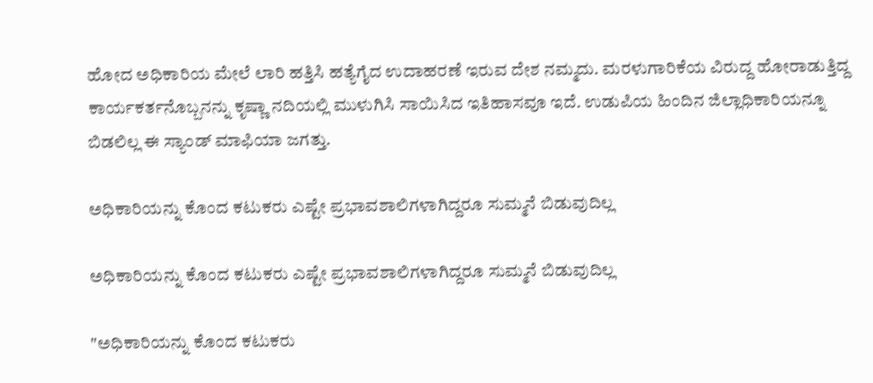ಹೋದ ಅಧಿಕಾರಿಯ ಮೇಲೆ ಲಾರಿ ಹತ್ತಿಸಿ ಹತ್ಯೆಗೈದ ಉದಾಹರಣೆ ಇರುವ ದೇಶ ನಮ್ಮದು. ಮರಳುಗಾರಿಕೆಯ ವಿರುದ್ದ ಹೋರಾಡುತ್ತಿದ್ದ ಕಾರ್ಯಕರ್ತನೊಬ್ಬನನ್ನು ಕೃಷ್ಣಾ ನದಿಯಲ್ಲಿ ಮುಳುಗಿಸಿ ಸಾಯಿಸಿದ ಇತಿಹಾಸವೂ ಇದೆ. ಉಡುಪಿಯ ಹಿಂದಿನ ಜಿಲ್ಲಾಧಿಕಾರಿಯನ್ನೂ ಬಿಡಲಿಲ್ಲ ಈ ಸ್ಯಾಂಡ್ ಮಾಫಿಯಾ ಜಗತ್ತು.

ಅಧಿಕಾರಿಯನ್ನು ಕೊಂದ ಕಟುಕರು ಎಷ್ಟೇ ಪ್ರಭಾವಶಾಲಿಗಳಾಗಿದ್ದರೂ ಸುಮ್ಮನೆ ಬಿಡುವುದಿಲ್ಲ

ಅಧಿಕಾರಿಯನ್ನು ಕೊಂದ ಕಟುಕರು ಎಷ್ಟೇ ಪ್ರಭಾವಶಾಲಿಗಳಾಗಿದ್ದರೂ ಸುಮ್ಮನೆ ಬಿಡುವುದಿಲ್ಲ

"ಅಧಿಕಾರಿಯನ್ನು ಕೊಂದ ಕಟುಕರು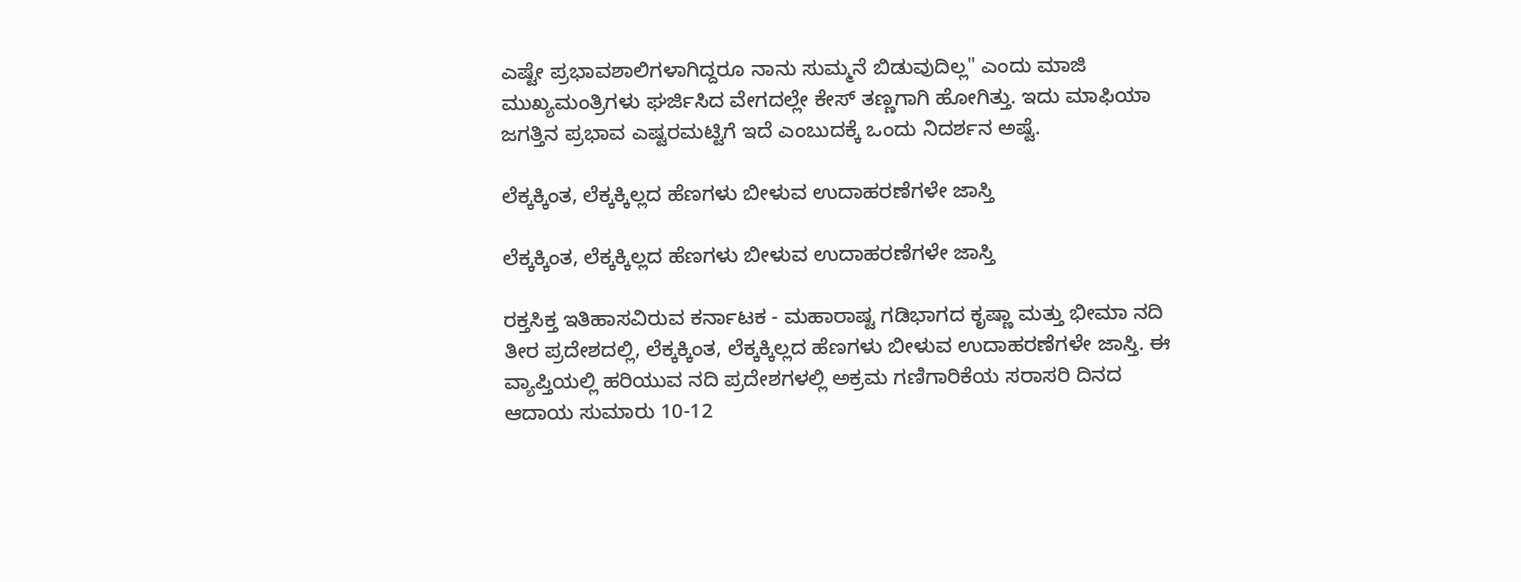ಎಷ್ಟೇ ಪ್ರಭಾವಶಾಲಿಗಳಾಗಿದ್ದರೂ ನಾನು ಸುಮ್ಮನೆ ಬಿಡುವುದಿಲ್ಲ" ಎಂದು ಮಾಜಿ ಮುಖ್ಯಮಂತ್ರಿಗಳು ಘರ್ಜಿಸಿದ ವೇಗದಲ್ಲೇ ಕೇಸ್ ತಣ್ಣಗಾಗಿ ಹೋಗಿತ್ತು. ಇದು ಮಾಫಿಯಾ ಜಗತ್ತಿನ ಪ್ರಭಾವ ಎಷ್ಟರಮಟ್ಟಿಗೆ ಇದೆ ಎಂಬುದಕ್ಕೆ ಒಂದು ನಿದರ್ಶನ ಅಷ್ಟೆ.

ಲೆಕ್ಕಕ್ಕಿಂತ, ಲೆಕ್ಕಕ್ಕಿಲ್ಲದ ಹೆಣಗಳು ಬೀಳುವ ಉದಾಹರಣೆಗಳೇ ಜಾಸ್ತಿ

ಲೆಕ್ಕಕ್ಕಿಂತ, ಲೆಕ್ಕಕ್ಕಿಲ್ಲದ ಹೆಣಗಳು ಬೀಳುವ ಉದಾಹರಣೆಗಳೇ ಜಾಸ್ತಿ

ರಕ್ತಸಿಕ್ತ ಇತಿಹಾಸವಿರುವ ಕರ್ನಾಟಕ - ಮಹಾರಾಷ್ಟ ಗಡಿಭಾಗದ ಕೃಷ್ಣಾ ಮತ್ತು ಭೀಮಾ ನದಿ ತೀರ ಪ್ರದೇಶದಲ್ಲಿ, ಲೆಕ್ಕಕ್ಕಿಂತ, ಲೆಕ್ಕಕ್ಕಿಲ್ಲದ ಹೆಣಗಳು ಬೀಳುವ ಉದಾಹರಣೆಗಳೇ ಜಾಸ್ತಿ. ಈ ವ್ಯಾಪ್ತಿಯಲ್ಲಿ ಹರಿಯುವ ನದಿ ಪ್ರದೇಶಗಳಲ್ಲಿ ಅಕ್ರಮ ಗಣಿಗಾರಿಕೆಯ ಸರಾಸರಿ ದಿನದ ಆದಾಯ ಸುಮಾರು 10-12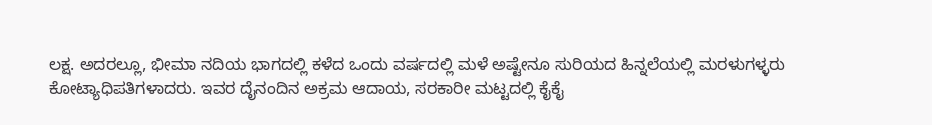ಲಕ್ಷ. ಅದರಲ್ಲೂ, ಭೀಮಾ ನದಿಯ ಭಾಗದಲ್ಲಿ ಕಳೆದ ಒಂದು ವರ್ಷದಲ್ಲಿ ಮಳೆ ಅಷ್ಟೇನೂ ಸುರಿಯದ ಹಿನ್ನಲೆಯಲ್ಲಿ ಮರಳುಗಳ್ಳರು ಕೋಟ್ಯಾಧಿಪತಿಗಳಾದರು. ಇವರ ದೈನಂದಿನ ಅಕ್ರಮ ಆದಾಯ, ಸರಕಾರೀ ಮಟ್ಟದಲ್ಲಿ ಕೈಕೈ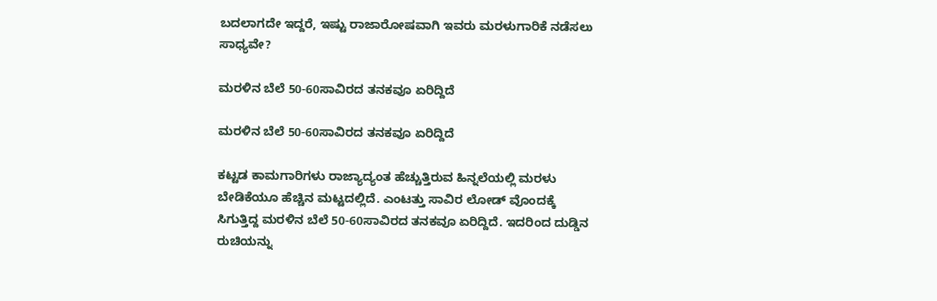ಬದಲಾಗದೇ ಇದ್ದರೆ, ಇಷ್ಟು ರಾಜಾರೋಷವಾಗಿ ಇವರು ಮರಳುಗಾರಿಕೆ ನಡೆಸಲು ಸಾಧ್ಯವೇ?

ಮರಳಿನ ಬೆಲೆ 50-60ಸಾವಿರದ ತನಕವೂ ಏರಿದ್ದಿದೆ

ಮರಳಿನ ಬೆಲೆ 50-60ಸಾವಿರದ ತನಕವೂ ಏರಿದ್ದಿದೆ

ಕಟ್ಟಡ ಕಾಮಗಾರಿಗಳು ರಾಜ್ಯಾದ್ಯಂತ ಹೆಚ್ಚುತ್ತಿರುವ ಹಿನ್ನಲೆಯಲ್ಲಿ ಮರಳು ಬೇಡಿಕೆಯೂ ಹೆಚ್ಚಿನ ಮಟ್ಟದಲ್ಲಿದೆ. ಎಂಟತ್ತು ಸಾವಿರ ಲೋಡ್ ವೊಂದಕ್ಕೆ ಸಿಗುತ್ತಿದ್ದ ಮರಳಿನ ಬೆಲೆ 50-60ಸಾವಿರದ ತನಕವೂ ಏರಿದ್ದಿದೆ. ಇದರಿಂದ ದುಡ್ಡಿನ ರುಚಿಯನ್ನು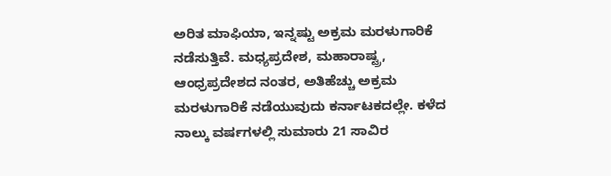ಅರಿತ ಮಾಫಿಯಾ, ಇನ್ನಷ್ಟು ಅಕ್ರಮ ಮರಳುಗಾರಿಕೆ ನಡೆಸುತ್ತಿವೆ. ಮಧ್ಯಪ್ರದೇಶ, ಮಹಾರಾಷ್ಟ್ರ, ಆಂಧ್ರಪ್ರದೇಶದ ನಂತರ, ಅತಿಹೆಚ್ಚು ಅಕ್ರಮ ಮರಳುಗಾರಿಕೆ ನಡೆಯುವುದು ಕರ್ನಾಟಕದಲ್ಲೇ. ಕಳೆದ ನಾಲ್ಕು ವರ್ಷಗಳಲ್ಲಿ ಸುಮಾರು 21 ಸಾವಿರ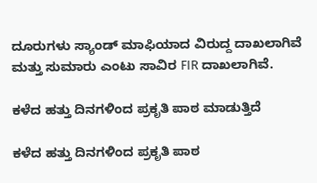ದೂರುಗಳು ಸ್ಯಾಂಡ್ ಮಾಫಿಯಾದ ವಿರುದ್ದ ದಾಖಲಾಗಿವೆ ಮತ್ತು ಸುಮಾರು ಎಂಟು ಸಾವಿರ FIR ದಾಖಲಾಗಿವೆ.

ಕಳೆದ ಹತ್ತು ದಿನಗಳಿಂದ ಪ್ರಕೃತಿ ಪಾಠ ಮಾಡುತ್ತಿದೆ

ಕಳೆದ ಹತ್ತು ದಿನಗಳಿಂದ ಪ್ರಕೃತಿ ಪಾಠ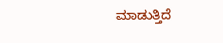ಮಾಡುತ್ತಿದೆ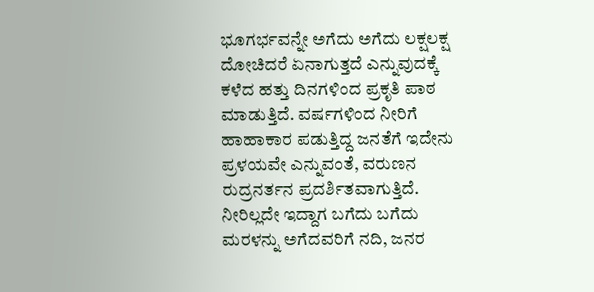ಭೂಗರ್ಭವನ್ನೇ ಅಗೆದು ಅಗೆದು ಲಕ್ಷಲಕ್ಷ ದೋಚಿದರೆ ಏನಾಗುತ್ತದೆ ಎನ್ನುವುದಕ್ಕೆ ಕಳೆದ ಹತ್ತು ದಿನಗಳಿಂದ ಪ್ರಕೃತಿ ಪಾಠ ಮಾಡುತ್ತಿದೆ. ವರ್ಷಗಳಿಂದ ನೀರಿಗೆ ಹಾಹಾಕಾರ ಪಡುತ್ತಿದ್ದ ಜನತೆಗೆ ಇದೇನು ಪ್ರಳಯವೇ ಎನ್ನುವಂತೆ, ವರುಣನ ರುದ್ರನರ್ತನ ಪ್ರದರ್ಶಿತವಾಗುತ್ತಿದೆ. ನೀರಿಲ್ಲದೇ ಇದ್ದಾಗ ಬಗೆದು ಬಗೆದು ಮರಳನ್ನು ಅಗೆದವರಿಗೆ ನದಿ, ಜನರ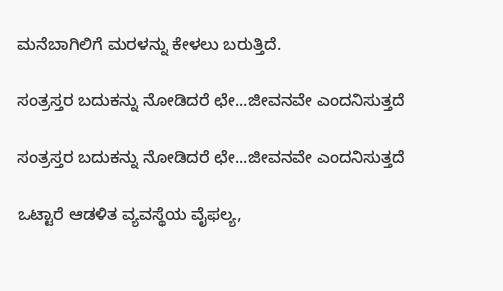ಮನೆಬಾಗಿಲಿಗೆ ಮರಳನ್ನು ಕೇಳಲು ಬರುತ್ತಿದೆ.

ಸಂತ್ರಸ್ತರ ಬದುಕನ್ನು ನೋಡಿದರೆ ಛೇ...ಜೀವನವೇ ಎಂದನಿಸುತ್ತದೆ

ಸಂತ್ರಸ್ತರ ಬದುಕನ್ನು ನೋಡಿದರೆ ಛೇ...ಜೀವನವೇ ಎಂದನಿಸುತ್ತದೆ

ಒಟ್ಟಾರೆ ಆಡಳಿತ ವ್ಯವಸ್ಥೆಯ ವೈಫಲ್ಯ,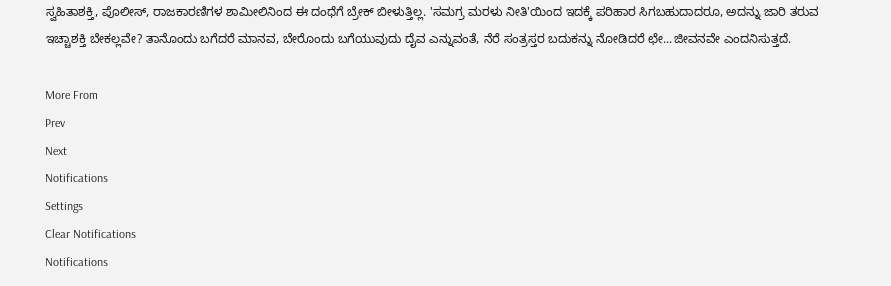ಸ್ವಹಿತಾಶಕ್ತಿ, ಪೊಲೀಸ್, ರಾಜಕಾರಣಿಗಳ ಶಾಮೀಲಿನಿಂದ ಈ ದಂಧೆಗೆ ಬ್ರೇಕ್ ಬೀಳುತ್ತಿಲ್ಲ. 'ಸಮಗ್ರ ಮರಳು ನೀತಿ'ಯಿಂದ ಇದಕ್ಕೆ ಪರಿಹಾರ ಸಿಗಬಹುದಾದರೂ, ಅದನ್ನು ಜಾರಿ ತರುವ ಇಚ್ಚಾಶಕ್ತಿ ಬೇಕಲ್ಲವೇ? ತಾನೊಂದು ಬಗೆದರೆ ಮಾನವ, ಬೇರೊಂದು ಬಗೆಯುವುದು ದೈವ ಎನ್ನುವಂತೆ, ನೆರೆ ಸಂತ್ರಸ್ತರ ಬದುಕನ್ನು ನೋಡಿದರೆ ಛೇ...ಜೀವನವೇ ಎಂದನಿಸುತ್ತದೆ.

More From
Prev
Next
Notifications
Settings
Clear Notifications
Notifications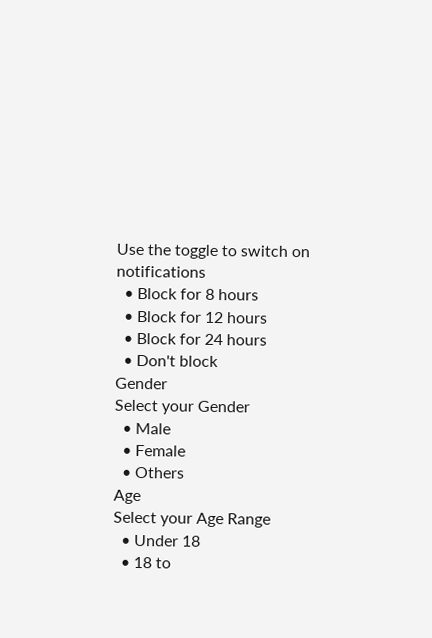Use the toggle to switch on notifications
  • Block for 8 hours
  • Block for 12 hours
  • Block for 24 hours
  • Don't block
Gender
Select your Gender
  • Male
  • Female
  • Others
Age
Select your Age Range
  • Under 18
  • 18 to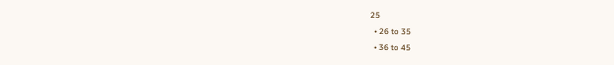25
  • 26 to 35
  • 36 to 45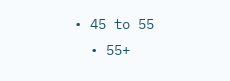• 45 to 55
  • 55+